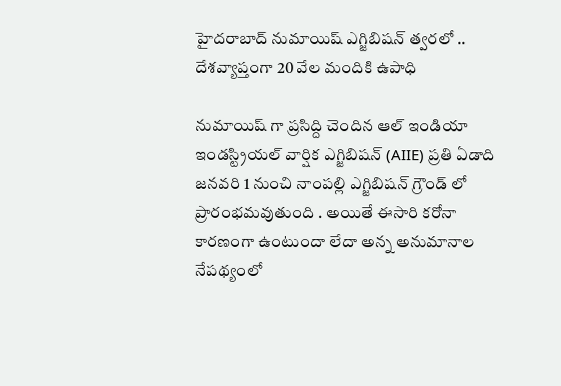హైదరాబాద్ నుమాయిష్ ఎగ్జిబిషన్ త్వరలో .. దేశవ్యాప్తంగా 20 వేల మందికి ఉపాధి

నుమాయిష్ గా ప్రసిద్ది చెందిన ఆల్ ఇండియా ఇండస్ట్రియల్ వార్షిక ఎగ్జిబిషన్ (AIIE) ప్రతి ఏడాది జనవరి 1 నుంచి నాంపల్లి ఎగ్జిబిషన్ గ్రౌండ్ లో ప్రారంభమవుతుంది . అయితే ఈసారి కరోనా కారణంగా ఉంటుందా లేదా అన్న అనుమానాల నేపథ్యంలో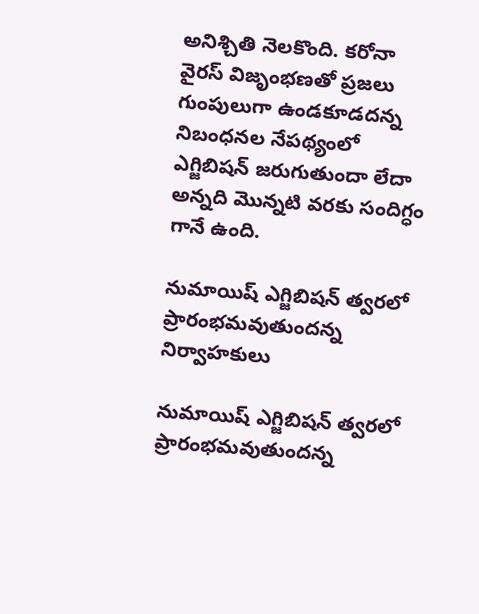అనిశ్చితి నెలకొంది. కరోనా వైరస్ విజృంభణతో ప్రజలు గుంపులుగా ఉండకూడదన్న నిబంధనల నేపథ్యంలో ఎగ్జిబిషన్ జరుగుతుందా లేదా అన్నది మొన్నటి వరకు సందిగ్ధం గానే ఉంది.

నుమాయిష్ ఎగ్జిబిషన్ త్వరలో ప్రారంభమవుతుందన్న నిర్వాహకులు

నుమాయిష్ ఎగ్జిబిషన్ త్వరలో ప్రారంభమవుతుందన్న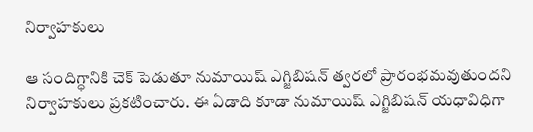నిర్వాహకులు

ఆ సందిగ్ధానికి చెక్ పెడుతూ నుమాయిష్ ఎగ్జిబిషన్ త్వరలో ప్రారంభమవుతుందని నిర్వాహకులు ప్రకటించారు. ఈ ఏడాది కూడా నుమాయిష్ ఎగ్జిబిషన్ యధావిధిగా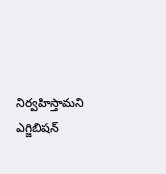నిర్వహిస్తామని ఎగ్జిబిషన్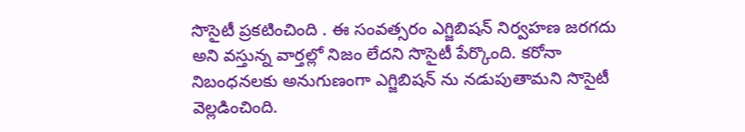సొసైటీ ప్రకటించింది . ఈ సంవత్సరం ఎగ్జిబిషన్ నిర్వహణ జరగదు అని వస్తున్న వార్తల్లో నిజం లేదని సొసైటీ పేర్కొంది. కరోనా నిబంధనలకు అనుగుణంగా ఎగ్జిబిషన్ ను నడుపుతామని సొసైటీ వెల్లడించింది.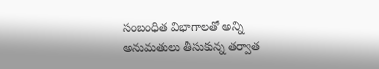సంబంధిత విభాగాలతో అన్ని అనుమతులు తీసుకున్న తర్వాత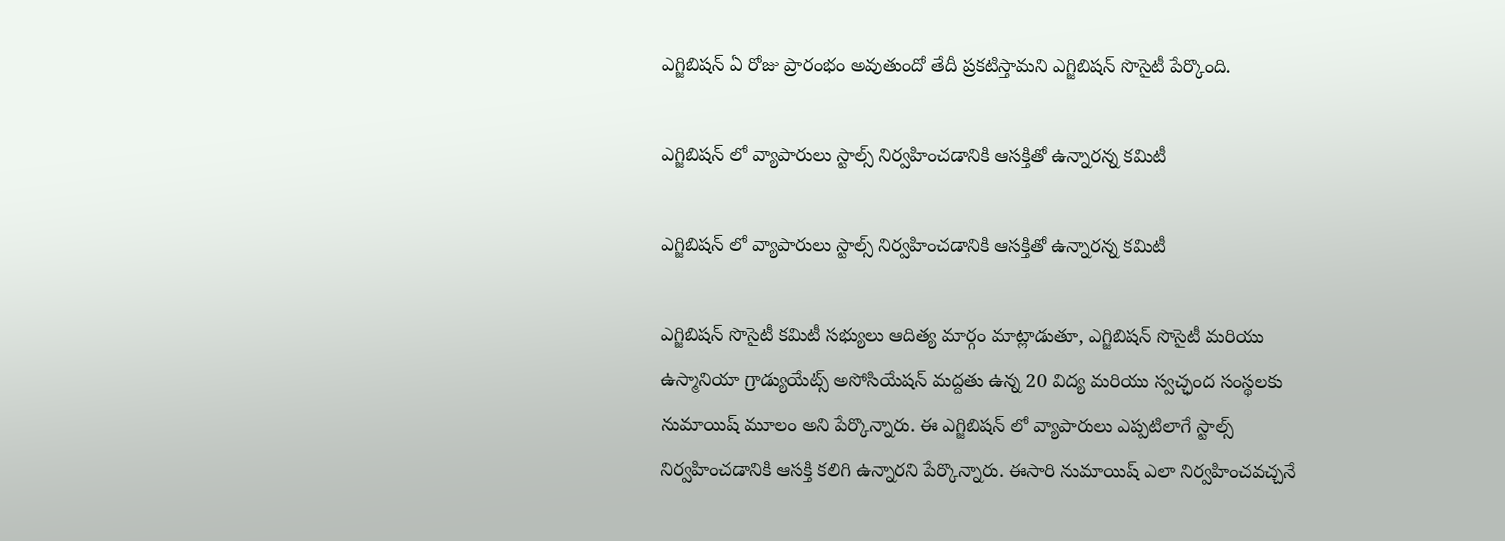ఎగ్జిబిషన్ ఏ రోజు ప్రారంభం అవుతుందో తేదీ ప్రకటిస్తామని ఎగ్జిబిషన్ సొసైటీ పేర్కొంది.

ఎగ్జిబిషన్ లో వ్యాపారులు స్టాల్స్ నిర్వహించడానికి ఆసక్తితో ఉన్నారన్న కమిటీ

ఎగ్జిబిషన్ లో వ్యాపారులు స్టాల్స్ నిర్వహించడానికి ఆసక్తితో ఉన్నారన్న కమిటీ

ఎగ్జిబిషన్ సొసైటీ కమిటీ సభ్యులు ఆదిత్య మార్గం మాట్లాడుతూ, ఎగ్జిబిషన్ సొసైటీ మరియు ఉస్మానియా గ్రాడ్యుయేట్స్ అసోసియేషన్ మద్దతు ఉన్న 20 విద్య మరియు స్వచ్ఛంద సంస్థలకు నుమాయిష్ మూలం అని పేర్కొన్నారు. ఈ ఎగ్జిబిషన్ లో వ్యాపారులు ఎప్పటిలాగే స్టాల్స్ నిర్వహించడానికి ఆసక్తి కలిగి ఉన్నారని పేర్కొన్నారు. ఈసారి నుమాయిష్ ఎలా నిర్వహించవచ్చనే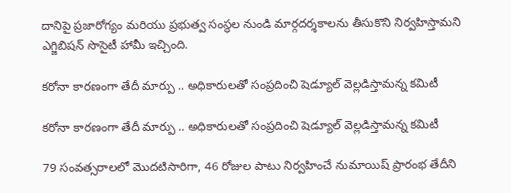దానిపై ప్రజారోగ్యం మరియు ప్రభుత్వ సంస్థల నుండి మార్గదర్శకాలను తీసుకొని నిర్వహిస్తామని ఎగ్జిబిషన్ సొసైటీ హామీ ఇచ్చింది.

కరోనా కారణంగా తేదీ మార్పు .. అధికారులతో సంప్రదించి షెడ్యూల్ వెల్లడిస్తామన్న కమిటీ

కరోనా కారణంగా తేదీ మార్పు .. అధికారులతో సంప్రదించి షెడ్యూల్ వెల్లడిస్తామన్న కమిటీ

79 సంవత్సరాలలో మొదటిసారిగా, 46 రోజుల పాటు నిర్వహించే నుమాయిష్ ప్రారంభ తేదీని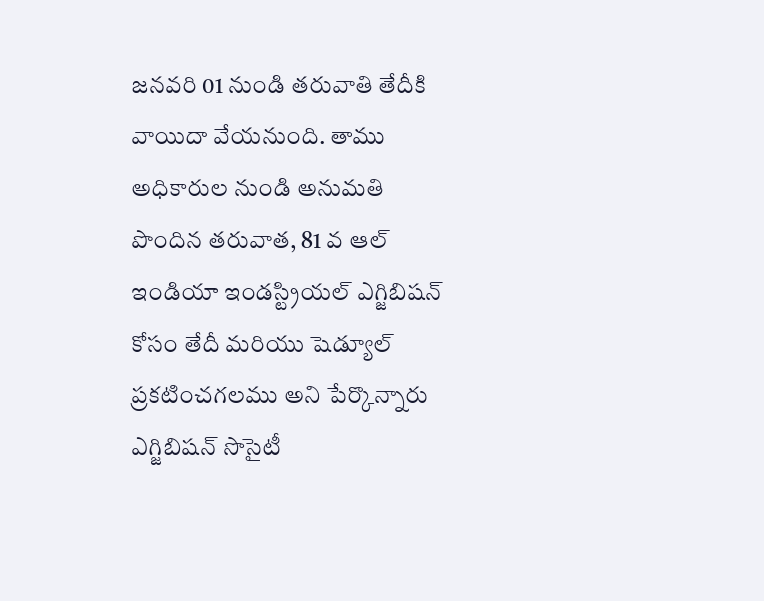జనవరి 01 నుండి తరువాతి తేదీకి వాయిదా వేయనుంది. తాము అధికారుల నుండి అనుమతి పొందిన తరువాత, 81 వ ఆల్ ఇండియా ఇండస్ట్రియల్ ఎగ్జిబిషన్ కోసం తేదీ మరియు షెడ్యూల్ ప్రకటించగలము అని పేర్కొన్నారు ఎగ్జిబిషన్ సొసైటీ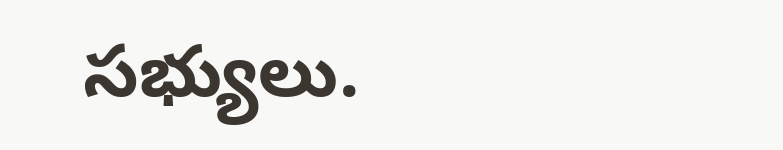సభ్యులు.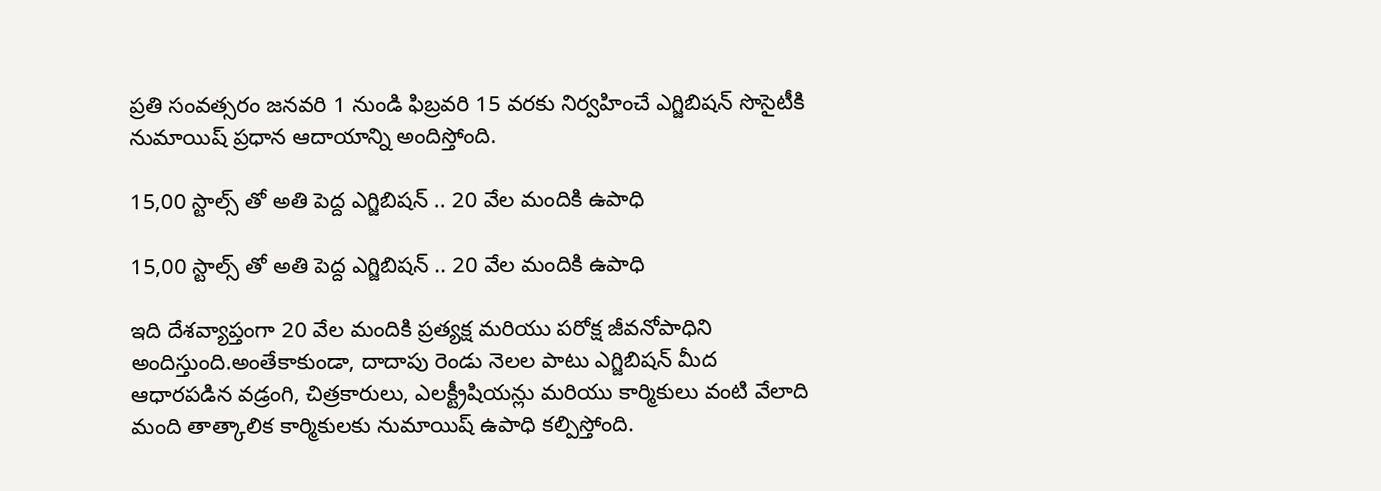ప్రతి సంవత్సరం జనవరి 1 నుండి ఫిబ్రవరి 15 వరకు నిర్వహించే ఎగ్జిబిషన్ సొసైటీకి నుమాయిష్ ప్రధాన ఆదాయాన్ని అందిస్తోంది.

15,00 స్టాల్స్ తో అతి పెద్ద ఎగ్జిబిషన్ .. 20 వేల మందికి ఉపాధి

15,00 స్టాల్స్ తో అతి పెద్ద ఎగ్జిబిషన్ .. 20 వేల మందికి ఉపాధి

ఇది దేశవ్యాప్తంగా 20 వేల మందికి ప్రత్యక్ష మరియు పరోక్ష జీవనోపాధిని అందిస్తుంది.అంతేకాకుండా, దాదాపు రెండు నెలల పాటు ఎగ్జిబిషన్ మీద ఆధారపడిన వడ్రంగి, చిత్రకారులు, ఎలక్ట్రీషియన్లు మరియు కార్మికులు వంటి వేలాది మంది తాత్కాలిక కార్మికులకు నుమాయిష్ ఉపాధి కల్పిస్తోంది.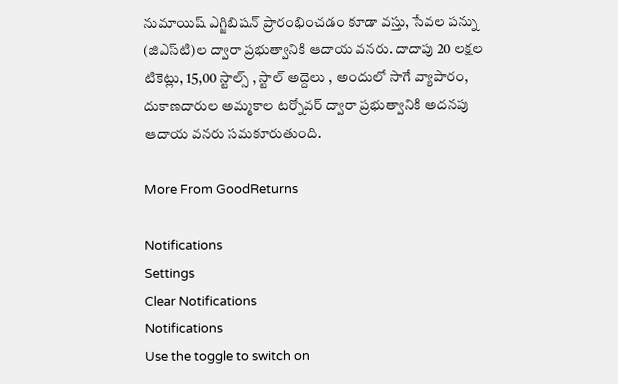నుమాయిష్ ఎగ్జిబిషన్ ప్రారంభించడం కూడా వస్తు, సేవల పన్ను (జిఎస్‌టి)ల ద్వారా ప్రభుత్వానికి ఆదాయ వనరు. దాదాపు 20 లక్షల టికెట్లు, 15,00 స్టాల్స్ , స్టాల్ అద్దెలు , అందులో సాగే వ్యాపారం, దుకాణదారుల అమ్మకాల టర్నోవర్ ద్వారా ప్రభుత్వానికి అదనపు ఆదాయ వనరు సమకూరుతుంది.

More From GoodReturns

Notifications
Settings
Clear Notifications
Notifications
Use the toggle to switch on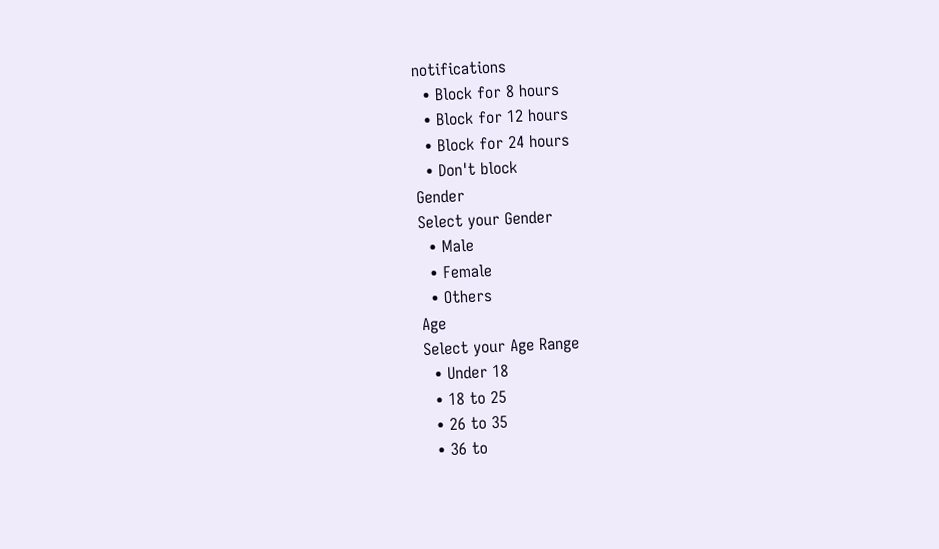notifications
  • Block for 8 hours
  • Block for 12 hours
  • Block for 24 hours
  • Don't block
Gender
Select your Gender
  • Male
  • Female
  • Others
Age
Select your Age Range
  • Under 18
  • 18 to 25
  • 26 to 35
  • 36 to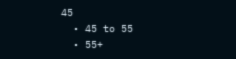45
  • 45 to 55
  • 55+